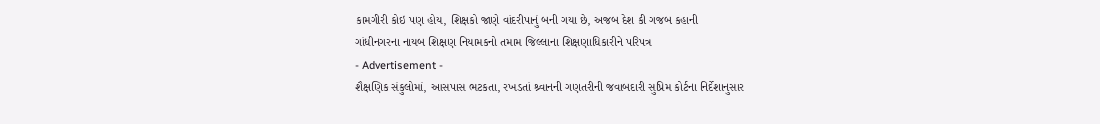કામગીરી કોઇ પણ હોય, શિક્ષકો જાણે વાંદરીપાનું બની ગયા છે, અજબ દેશ કી ગજબ કહાની
ગાંધીનગરના નાયબ શિક્ષણ નિયામકનો તમામ જિલ્લાના શિક્ષણાધિકારીને પરિપત્ર
- Advertisement -
શૈક્ષણિક સંકુલોમાં, આસપાસ ભટકતા, રખડતાં શ્ર્વાનની ગણતરીની જવાબદારી સુપ્રિમ કોર્ટના નિર્દેશાનુસાર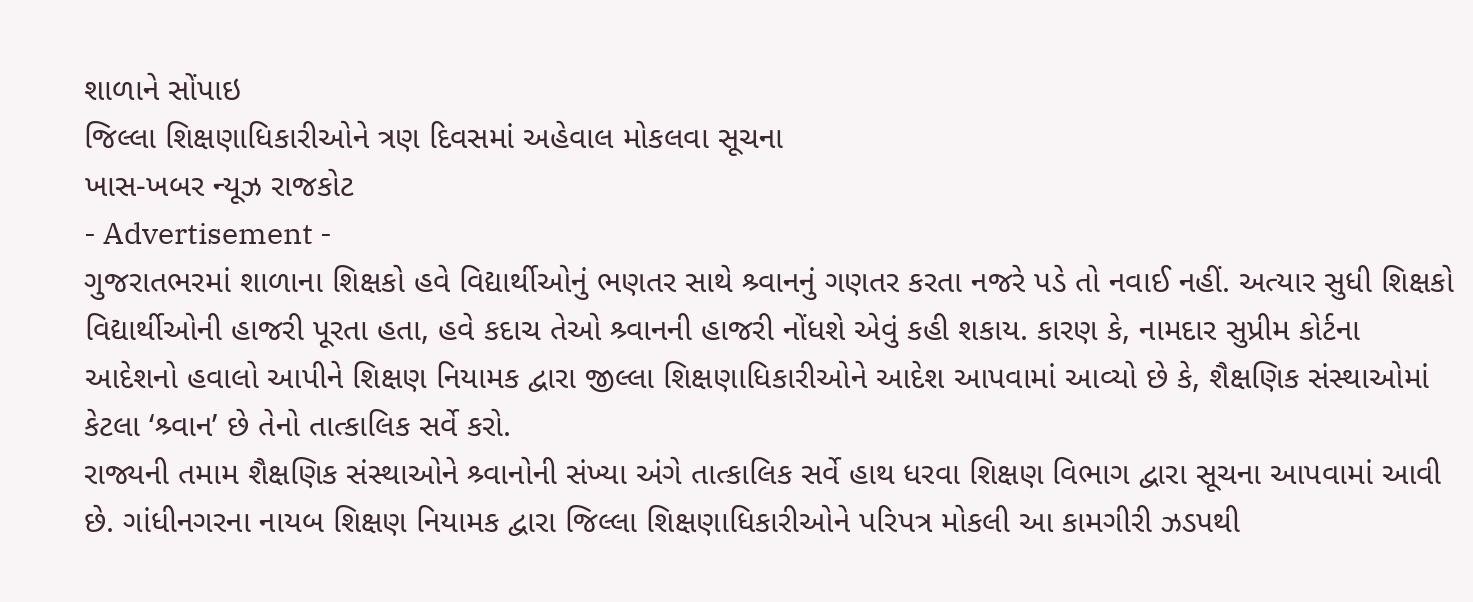શાળાને સોંપાઇ
જિલ્લા શિક્ષણાધિકારીઓને ત્રણ દિવસમાં અહેવાલ મોકલવા સૂચના
ખાસ-ખબર ન્યૂઝ રાજકોટ
- Advertisement -
ગુજરાતભરમાં શાળાના શિક્ષકો હવે વિદ્યાર્થીઓનું ભણતર સાથે શ્ર્વાનનું ગણતર કરતા નજરે પડે તો નવાઈ નહીં. અત્યાર સુધી શિક્ષકો વિદ્યાર્થીઓની હાજરી પૂરતા હતા, હવે કદાચ તેઓ શ્ર્વાનની હાજરી નોંધશે એવું કહી શકાય. કારણ કે, નામદાર સુપ્રીમ કોર્ટના આદેશનો હવાલો આપીને શિક્ષણ નિયામક દ્વારા જીલ્લા શિક્ષણાધિકારીઓને આદેશ આપવામાં આવ્યો છે કે, શૈક્ષણિક સંસ્થાઓમાં કેટલા ‘શ્ર્વાન’ છે તેનો તાત્કાલિક સર્વે કરો.
રાજ્યની તમામ શૈક્ષણિક સંસ્થાઓને શ્ર્વાનોની સંખ્યા અંગે તાત્કાલિક સર્વે હાથ ધરવા શિક્ષણ વિભાગ દ્વારા સૂચના આપવામાં આવી છે. ગાંધીનગરના નાયબ શિક્ષણ નિયામક દ્વારા જિલ્લા શિક્ષણાધિકારીઓને પરિપત્ર મોકલી આ કામગીરી ઝડપથી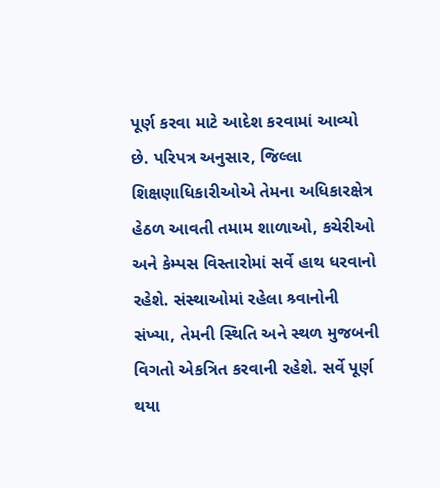પૂર્ણ કરવા માટે આદેશ કરવામાં આવ્યો છે. પરિપત્ર અનુસાર, જિલ્લા શિક્ષણાધિકારીઓએ તેમના અધિકારક્ષેત્ર હેઠળ આવતી તમામ શાળાઓ, કચેરીઓ અને કેમ્પસ વિસ્તારોમાં સર્વે હાથ ધરવાનો રહેશે. સંસ્થાઓમાં રહેલા શ્ર્વાનોની સંખ્યા, તેમની સ્થિતિ અને સ્થળ મુજબની વિગતો એકત્રિત કરવાની રહેશે. સર્વે પૂર્ણ થયા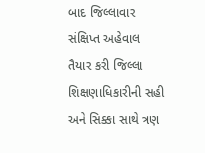બાદ જિલ્લાવાર સંક્ષિપ્ત અહેવાલ તૈયાર કરી જિલ્લા શિક્ષણાધિકારીની સહી અને સિક્કા સાથે ત્રણ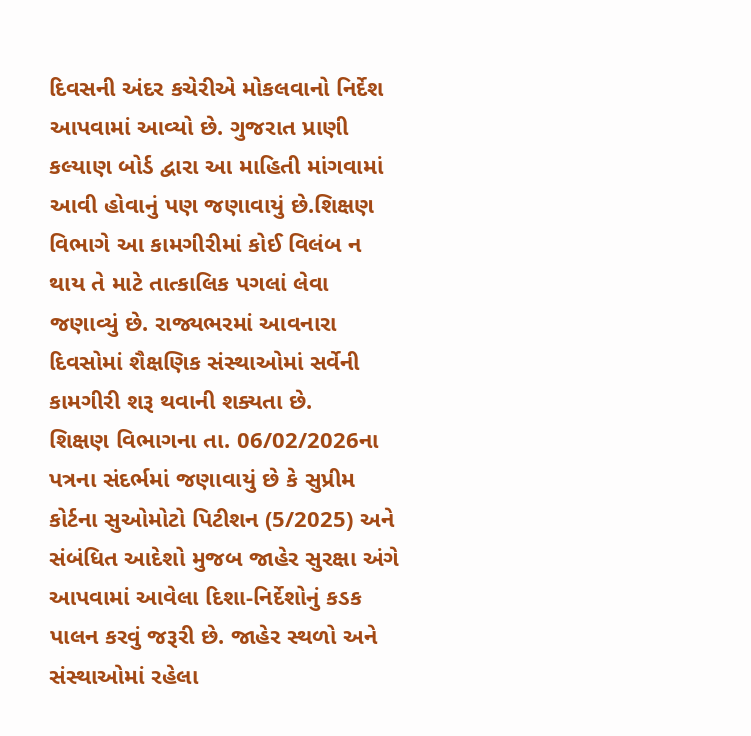દિવસની અંદર કચેરીએ મોકલવાનો નિર્દેશ આપવામાં આવ્યો છે. ગુજરાત પ્રાણી કલ્યાણ બોર્ડ દ્વારા આ માહિતી માંગવામાં આવી હોવાનું પણ જણાવાયું છે.શિક્ષણ વિભાગે આ કામગીરીમાં કોઈ વિલંબ ન થાય તે માટે તાત્કાલિક પગલાં લેવા જણાવ્યું છે. રાજ્યભરમાં આવનારા દિવસોમાં શૈક્ષણિક સંસ્થાઓમાં સર્વેની કામગીરી શરૂ થવાની શક્યતા છે.
શિક્ષણ વિભાગના તા. 06/02/2026ના પત્રના સંદર્ભમાં જણાવાયું છે કે સુપ્રીમ કોર્ટના સુઓમોટો પિટીશન (5/2025) અને સંબંધિત આદેશો મુજબ જાહેર સુરક્ષા અંગે આપવામાં આવેલા દિશા-નિર્દેશોનું કડક પાલન કરવું જરૂરી છે. જાહેર સ્થળો અને સંસ્થાઓમાં રહેલા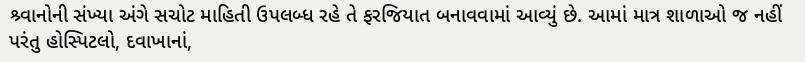શ્ર્વાનોની સંખ્યા અંગે સચોટ માહિતી ઉપલબ્ધ રહે તે ફરજિયાત બનાવવામાં આવ્યું છે. આમાં માત્ર શાળાઓ જ નહીં પરંતુ હોસ્પિટલો, દવાખાનાં,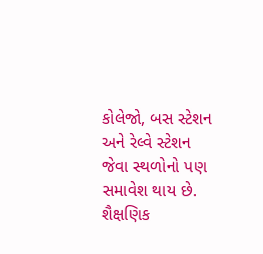કોલેજો, બસ સ્ટેશન અને રેલ્વે સ્ટેશન જેવા સ્થળોનો પણ સમાવેશ થાય છે. શૈક્ષણિક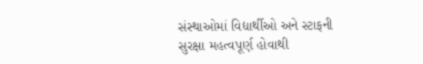સંસ્થાઓમાં વિદ્યાર્થીઓ અને સ્ટાફની સુરક્ષા મહત્વપૂર્ણ હોવાથી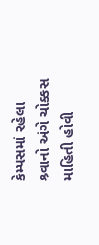કેમ્પસમાં રહેલા શ્ર્વાનો અંગે ચોક્કસ માહિતી હોવી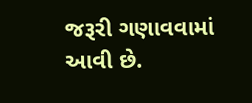જરૂરી ગણાવવામાં આવી છે.